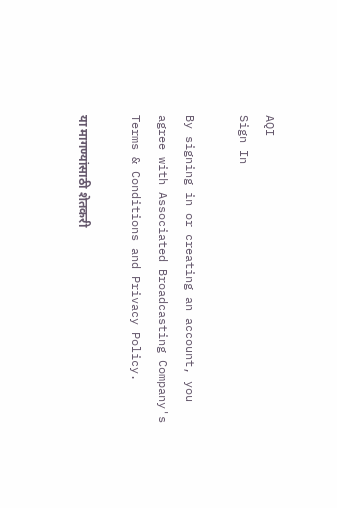AQI
Sign In

By signing in or creating an account, you agree with Associated Broadcasting Company's Terms & Conditions and Privacy Policy.

या मागण्यांसाठी शेतकरी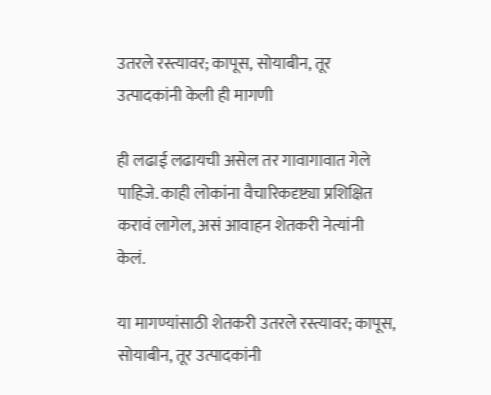उतरले रस्त्यावर; कापूस, सोयाबीन, तूर उत्पादकांनी केली ही मागणी

ही लढाई लढायची असेल तर गावागावात गेले पाहिजे. काही लोकांना वैचारिकदृष्ट्या प्रशिक्षित करावं लागेल, असं आवाहन शेतकरी नेत्यांनी केलं.

या मागण्यांसाठी शेतकरी उतरले रस्त्यावर; कापूस, सोयाबीन, तूर उत्पादकांनी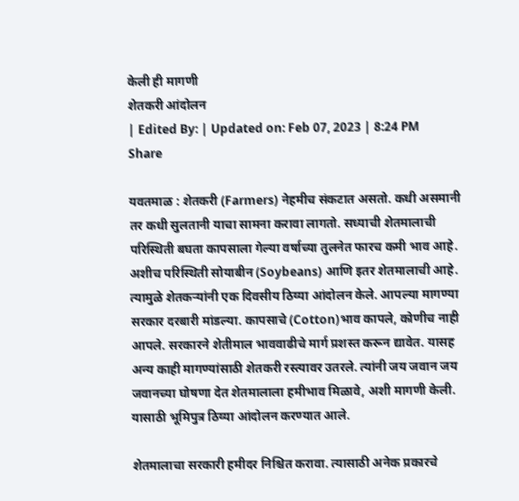केली ही मागणी
शेतकरी आंदोलन
| Edited By: | Updated on: Feb 07, 2023 | 8:24 PM
Share

यवतमाळ : शेतकरी (Farmers) नेहमीच संकटात असतो. कधी असमानी तर कधी सुलतानी याचा सामना करावा लागतो. सध्याची शेतमालाची परिस्थिती बघता कापसाला गेल्या वर्षाच्या तुलनेत फारच कमी भाव आहे. अशीच परिस्थिती सोयाबीन (Soybeans) आणि इतर शेतमालाची आहे. त्यामुळे शेतकऱ्यांनी एक दिवसीय ठिय्या आंदोलन केले. आपल्या मागण्या सरकार दरबारी मांडल्या. कापसाचे (Cotton)भाव कापले, कोणीच नाही आपले. सरकारने शेतीमाल भाववाढीचे मार्ग प्रशस्त करून द्यावेत. यासह अन्य काही मागण्यांसाठी शेतकरी रस्त्यावर उतरले. त्यांनी जय जवान जय जवानच्या घोषणा देत शेतमालाला हमीभाव मिळावे, अशी मागणी केली. यासाठी भूमिपुत्र ठिय्या आंदोलन करण्यात आले.

शेतमालाचा सरकारी हमीदर निश्चित करावा. त्यासाठी अनेक प्रकारचे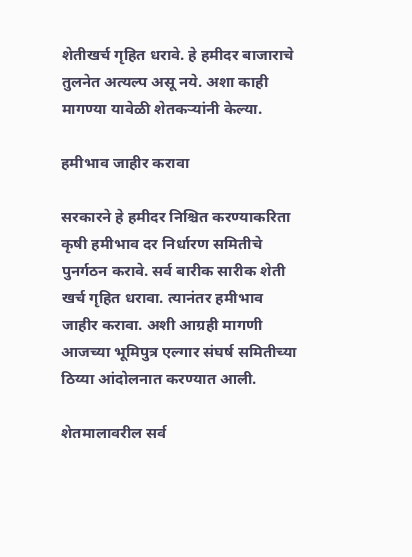शेतीखर्च गृहित धरावे. हे हमीदर बाजाराचे तुलनेत अत्यल्प असू नये. अशा काही मागण्या यावेळी शेतकऱ्यांनी केल्या.

हमीभाव जाहीर करावा

सरकारने हे हमीदर निश्चित करण्याकरिता कृषी हमीभाव दर निर्धारण समितीचे पुनर्गठन करावे. सर्व बारीक सारीक शेती खर्च गृहित धरावा. त्यानंतर हमीभाव जाहीर करावा. अशी आग्रही मागणी आजच्या भूमिपुत्र एल्गार संघर्ष समितीच्या ठिय्या आंदोलनात करण्यात आली.

शेतमालावरील सर्व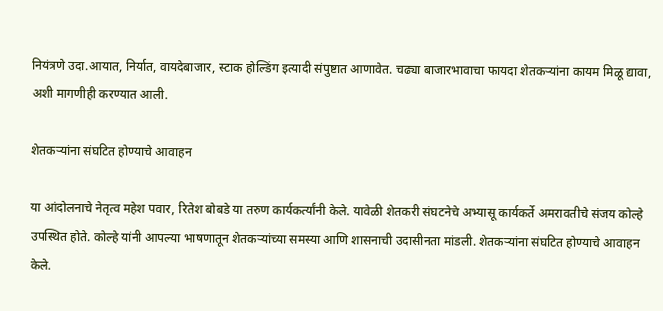नियंत्रणे उदा.आयात, निर्यात, वायदेबाजार, स्टाक होल्डिंग इत्यादी संपुष्टात आणावेत. चढ्या बाजारभावाचा फायदा शेतकऱ्यांना कायम मिळू द्यावा, अशी मागणीही करण्यात आली.

शेतकऱ्यांना संघटित होण्याचे आवाहन

या आंदोलनाचे नेतृत्व महेश पवार, रितेश बोबडे या तरुण कार्यकर्त्यांनी केले. यावेळी शेतकरी संघटनेचे अभ्यासू कार्यकर्ते अमरावतीचे संजय कोल्हे उपस्थित होते. कोल्हे यांनी आपल्या भाषणातून शेतकऱ्यांच्या समस्या आणि शासनाची उदासीनता मांडली. शेतकऱ्यांना संघटित होण्याचे आवाहन केले.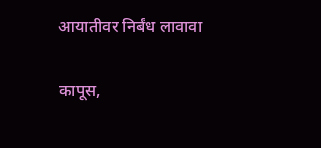आयातीवर निर्बंध लावावा

कापूस,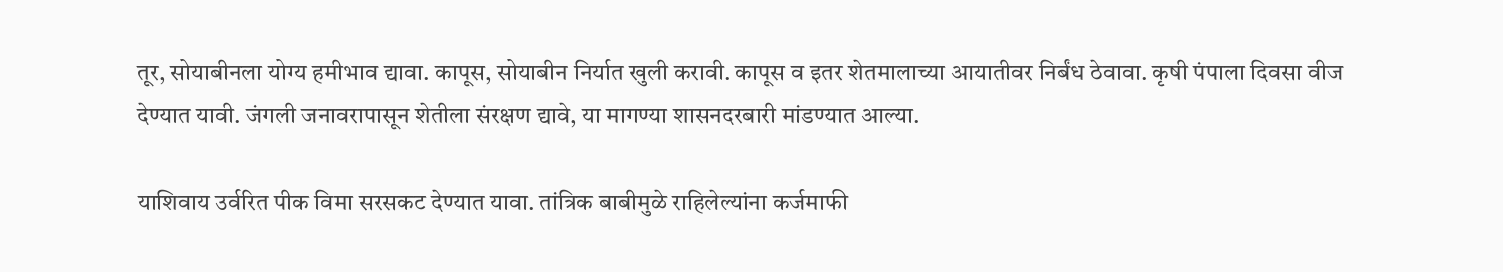तूर, सोयाबीनला योग्य हमीभाव द्यावा. कापूस, सोयाबीन निर्यात खुली करावी. कापूस व इतर शेतमालाच्या आयातीवर निर्बंध ठेवावा. कृषी पंपाला दिवसा वीज देण्यात यावी. जंगली जनावरापासून शेतीला संरक्षण द्यावे, या मागण्या शासनदरबारी मांडण्यात आल्या.

याशिवाय उर्वरित पीक विमा सरसकट देण्यात यावा. तांत्रिक बाबीमुळे राहिलेल्यांना कर्जमाफी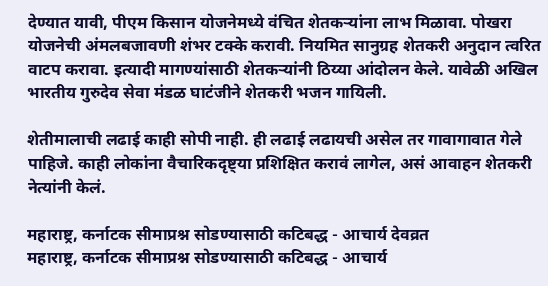देण्यात यावी, पीएम किसान योजनेमध्ये वंचित शेतकऱ्यांना लाभ मिळावा. पोखरा योजनेची अंमलबजावणी शंभर टक्के करावी. नियमित सानुग्रह शेतकरी अनुदान त्वरित वाटप करावा. इत्यादी मागण्यांसाठी शेतकऱ्यांनी ठिय्या आंदोलन केले. यावेळी अखिल भारतीय गुरुदेव सेवा मंडळ घाटंजीने शेतकरी भजन गायिली.

शेतीमालाची लढाई काही सोपी नाही. ही लढाई लढायची असेल तर गावागावात गेले पाहिजे. काही लोकांना वैचारिकदृष्ट्या प्रशिक्षित करावं लागेल, असं आवाहन शेतकरी नेत्यांनी केलं.

महाराष्ट्र, कर्नाटक सीमाप्रश्न सोडण्यासाठी कटिबद्ध - आचार्य देवव्रत
महाराष्ट्र, कर्नाटक सीमाप्रश्न सोडण्यासाठी कटिबद्ध - आचार्य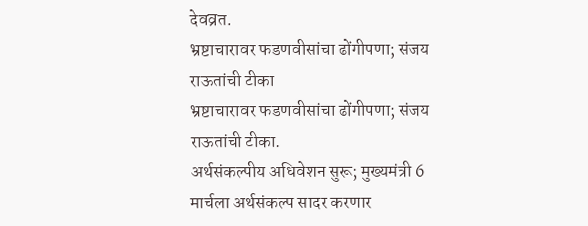देवव्रत.
भ्रष्टाचारावर फडणवीसांचा ढोंगीपणा; संजय राऊतांची टीका
भ्रष्टाचारावर फडणवीसांचा ढोंगीपणा; संजय राऊतांची टीका.
अर्थसंकल्पीय अधिवेशन सुरू; मुख्यमंत्री 6 मार्चला अर्थसंकल्प सादर करणार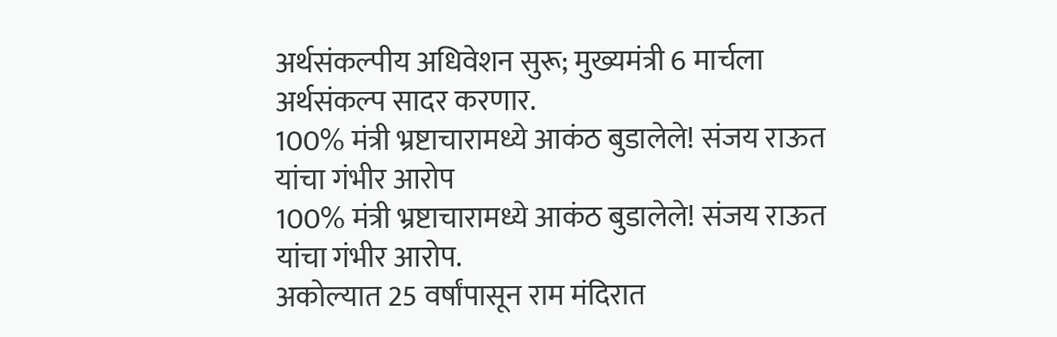अर्थसंकल्पीय अधिवेशन सुरू; मुख्यमंत्री 6 मार्चला अर्थसंकल्प सादर करणार.
100% मंत्री भ्रष्टाचारामध्ये आकंठ बुडालेले! संजय राऊत यांचा गंभीर आरोप
100% मंत्री भ्रष्टाचारामध्ये आकंठ बुडालेले! संजय राऊत यांचा गंभीर आरोप.
अकोल्यात 25 वर्षांपासून राम मंदिरात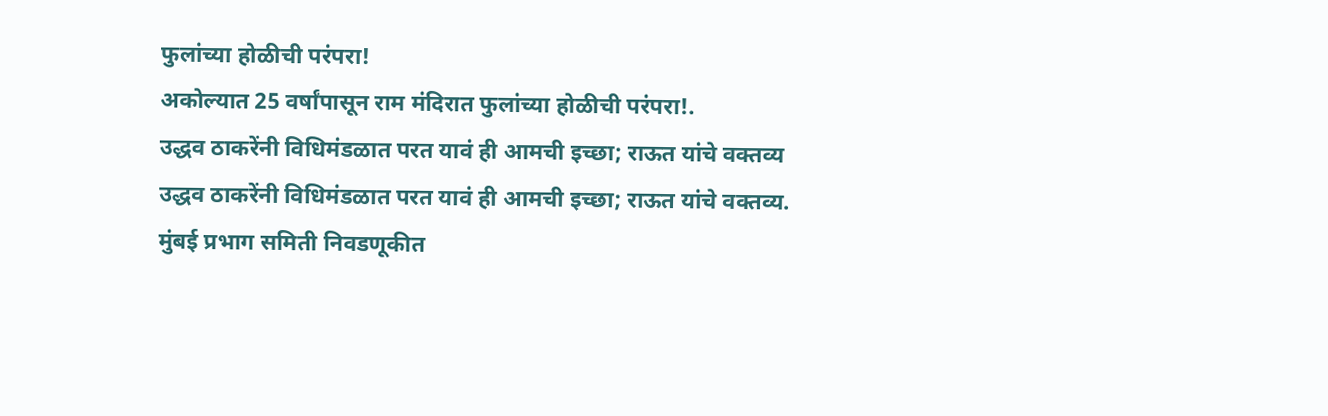फुलांच्या होळीची परंपरा!
अकोल्यात 25 वर्षांपासून राम मंदिरात फुलांच्या होळीची परंपरा!.
उद्धव ठाकरेंनी विधिमंडळात परत यावं ही आमची इच्छा; राऊत यांचे वक्तव्य
उद्धव ठाकरेंनी विधिमंडळात परत यावं ही आमची इच्छा; राऊत यांचे वक्तव्य.
मुंबई प्रभाग समिती निवडणूकीत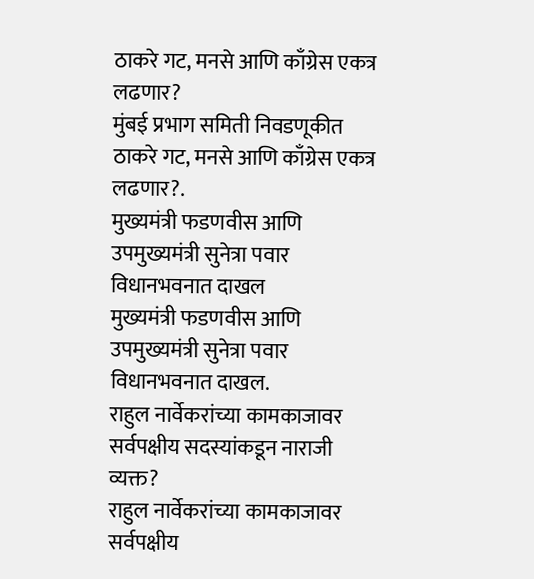ठाकरे गट, मनसे आणि काँग्रेस एकत्र लढणार?
मुंबई प्रभाग समिती निवडणूकीत ठाकरे गट, मनसे आणि काँग्रेस एकत्र लढणार?.
मुख्यमंत्री फडणवीस आणि उपमुख्यमंत्री सुनेत्रा पवार विधानभवनात दाखल
मुख्यमंत्री फडणवीस आणि उपमुख्यमंत्री सुनेत्रा पवार विधानभवनात दाखल.
राहुल नार्वेकरांच्या कामकाजावर सर्वपक्षीय सदस्यांकडून नाराजी व्यक्त?
राहुल नार्वेकरांच्या कामकाजावर सर्वपक्षीय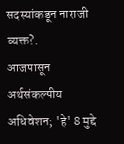सदस्यांकडून नाराजी व्यक्त?.
आजपासून अर्थसंकल्पीय अधिवेशन; 'हे' 8 मुद्दे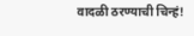वादळी ठरण्याची चिन्हं!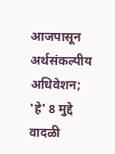आजपासून अर्थसंकल्पीय अधिवेशन; 'हे' 8 मुद्दे वादळी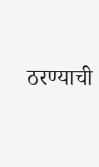ठरण्याची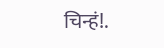चिन्हं!.